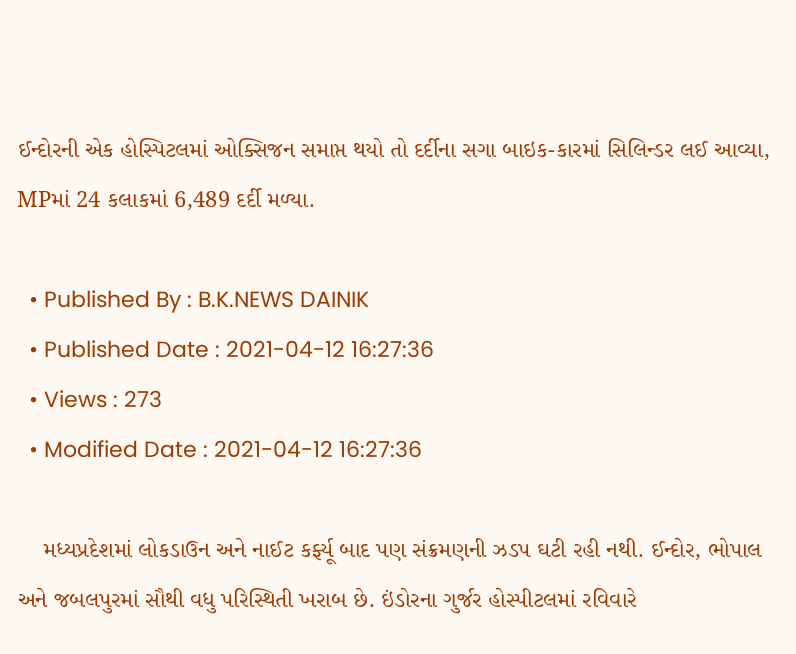ઈન્દોરની એક હોસ્પિટલમાં ઓક્સિજન સમાપ્ત થયો તો દર્દીના સગા બાઇક-કારમાં સિલિન્ડર લઈ આવ્યા, MPમાં 24 કલાકમાં 6,489 દર્દી મળ્યા.

  • Published By : B.K.NEWS DAINIK
  • Published Date : 2021-04-12 16:27:36
  • Views : 273
  • Modified Date : 2021-04-12 16:27:36

    મધ્યપ્રદેશમાં લોકડાઉન અને નાઈટ કર્ફ્યૂ બાદ પણ સંક્રમણની ઝડપ ઘટી રહી નથી. ઈન્દોર, ભોપાલ અને જબલપુરમાં સૌથી વધુ પરિસ્થિતી ખરાબ છે. ઇંડોરના ગુર્જર હોસ્પીટલમાં રવિવારે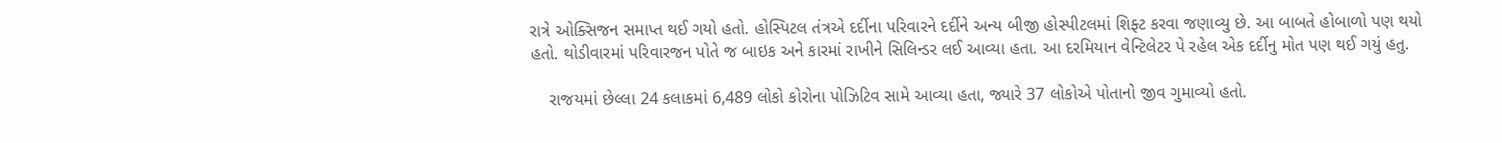રાત્રે ઓક્સિજન સમાપ્ત થઈ ગયો હતો. હોસ્પિટલ તંત્રએ દર્દીના પરિવારને દર્દીને અન્ય બીજી હોસ્પીટલમાં શિફ્ટ કરવા જણાવ્યુ છે. આ બાબતે હોબાળો પણ થયો હતો. થોડીવારમાં પરિવારજન પોતે જ બાઇક અને કારમાં રાખીને સિલિન્ડર લઈ આવ્યા હતા. આ દરમિયાન વેન્ટિલેટર પે રહેલ એક દર્દીનુ મોત પણ થઈ ગયું હતુ.

    રાજયમાં છેલ્લા 24 કલાકમાં 6,489 લોકો કોરોના પોઝિટિવ સામે આવ્યા હતા, જ્યારે 37 લોકોએ પોતાનો જીવ ગુમાવ્યો હતો.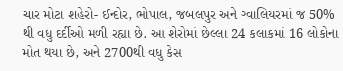ચાર મોટા શહેરો- ઈન્દોર, ભોપાલ, જબલપુર અને ગ્વાલિયરમાં જ 50% થી વધુ દર્દીઓ મળી રહ્યા છે. આ શેરોમાં છેલ્લા 24 કલાકમાં 16 લોકોના મોત થયા છે, અને 2700થી વધુ કેસ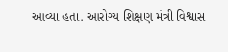આવ્યા હતા. આરોગ્ય શિક્ષણ મંત્રી વિશ્વાસ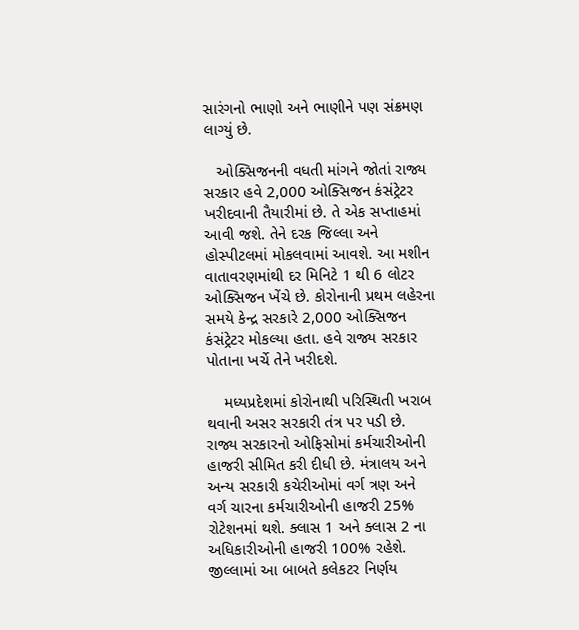સારંગનો ભાણો અને ભાણીને પણ સંક્રમણ લાગ્યું છે.

   ઓક્સિજનની વધતી માંગને જોતાં રાજ્ય સરકાર હવે 2,000 ઓક્સિજન કંસંટ્રેટર ખરીદવાની તૈયારીમાં છે. તે એક સપ્તાહમાં આવી જશે. તેને દરક જિલ્લા અને હોસ્પીટલમાં મોકલવામાં આવશે. આ મશીન વાતાવરણમાંથી દર મિનિટે 1 થી 6 લોટર ઓક્સિજન ખેંચે છે. કોરોનાની પ્રથમ લહેરના સમયે કેન્દ્ર સરકારે 2,000 ઓક્સિજન કંસંટ્રેટર મોકલ્યા હતા. હવે રાજ્ય સરકાર પોતાના ખર્ચે તેને ખરીદશે.

    મધ્યપ્રદેશમાં કોરોનાથી પરિસ્થિતી ખરાબ થવાની અસર સરકારી તંત્ર પર પડી છે. રાજ્ય સરકારનો ઓફિસોમાં કર્મચારીઓની હાજરી સીમિત કરી દીધી છે. મંત્રાલય અને અન્ય સરકારી કચેરીઓમાં વર્ગ ત્રણ અને વર્ગ ચારના કર્મચારીઓની હાજરી 25% રોટેશનમાં થશે. ક્લાસ 1 અને ક્લાસ 2 ના અધિકારીઓની હાજરી 100% રહેશે. જીલ્લામાં આ બાબતે કલેકટર નિર્ણય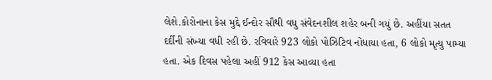લેશે.કોરોનાના કેસ મુદ્દે ઈન્દોર સૌથી વધુ સંવેદનશીલ શહેર બની ગયું છે. અહીંયા સતત દર્દીની સંખ્યા વધી રહી છે. રવિવારે 923 લોકો પોઝિટિવ નોંધાયા હતા, 6 લોકો મૃત્યુ પામ્યા હતા. એક દિવસ પહેલા અહીં 912 કેસ આવ્યા હતા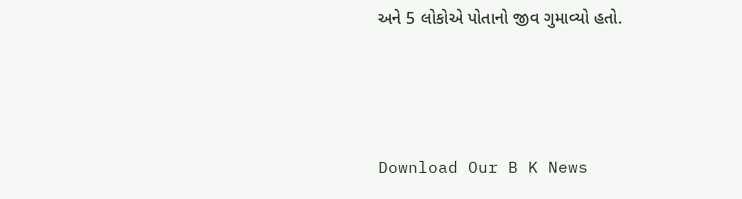અને 5 લોકોએ પોતાનો જીવ ગુમાવ્યો હતો.



Download Our B K News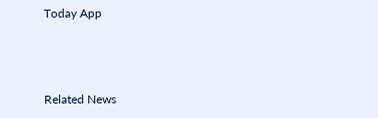Today App



Related News